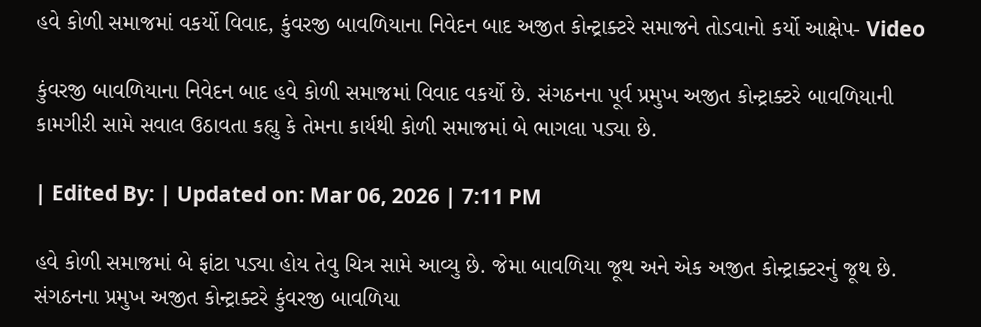હવે કોળી સમાજમાં વકર્યો વિવાદ, કુંવરજી બાવળિયાના નિવેદન બાદ અજીત કોન્ટ્રાક્ટરે સમાજને તોડવાનો કર્યો આક્ષેપ- Video

કુંવરજી બાવળિયાના નિવેદન બાદ હવે કોળી સમાજમાં વિવાદ વકર્યો છે. સંગઠનના પૂર્વ પ્રમુખ અજીત કોન્ટ્રાક્ટરે બાવળિયાની કામગીરી સામે સવાલ ઉઠાવતા કહ્યુ કે તેમના કાર્યથી કોળી સમાજમાં બે ભાગલા પડ્યા છે.

| Edited By: | Updated on: Mar 06, 2026 | 7:11 PM

હવે કોળી સમાજમાં બે ફાંટા પડ્યા હોય તેવુ ચિત્ર સામે આવ્યુ છે. જેમા બાવળિયા જૂથ અને એક અજીત કોન્ટ્રાક્ટરનું જૂથ છે. સંગઠનના પ્રમુખ અજીત કોન્ટ્રાક્ટરે કુંવરજી બાવળિયા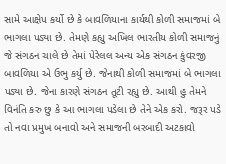સામે આક્ષેપ કર્યો છે કે બાવળિયાના કાર્યથી કોળી સમાજમાં બે ભાગલા પડ્યા છે. તેમણે કહ્યુ અખિલ ભારતીય કોળી સમાજનું જે સંગઠન ચાલે છે તેમાં પેરેલલ અન્ય એક સંગઠન કુંવરજી બાવળિયા એ ઉભુ કર્યુ છે. જેનાથી કોળી સમાજમાં બે ભાગલા પડ્યા છે. જેના કારણે સંગઠન તૂટી રહ્યુ છે. આથી હુ તેમને વિનંતિ કરુ છુ કે આ ભાગલા પડેલા છે તેને એક કરો. જરૂર પડે તો નવા પ્રમુખ બનાવો અને સમાજની બરબાદી અટકાવો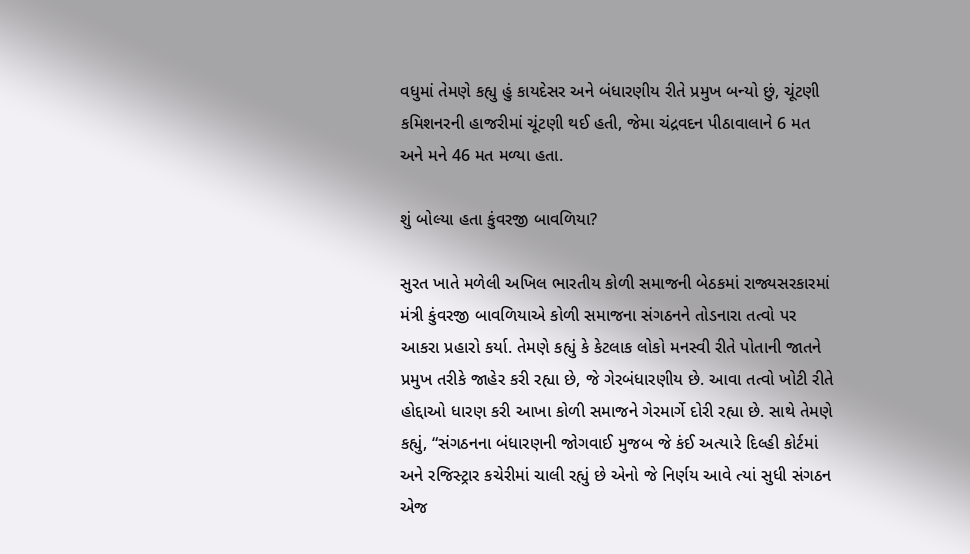વધુમાં તેમણે કહ્યુ હું કાયદેસર અને બંધારણીય રીતે પ્રમુખ બન્યો છું, ચૂંટણી કમિશનરની હાજરીમાં ચૂંટણી થઈ હતી, જેમા ચંદ્રવદન પીઠાવાલાને 6 મત અને મને 46 મત મળ્યા હતા.

શું બોલ્યા હતા કુંવરજી બાવળિયા?

સુરત ખાતે મળેલી અખિલ ભારતીય કોળી સમાજની બેઠકમાં રાજ્યસરકારમાં મંત્રી કુંવરજી બાવળિયાએ કોળી સમાજના સંગઠનને તોડનારા તત્વો પર આકરા પ્રહારો કર્યા. તેમણે કહ્યું કે કેટલાક લોકો મનસ્વી રીતે પોતાની જાતને પ્રમુખ તરીકે જાહેર કરી રહ્યા છે, જે ગેરબંધારણીય છે. આવા તત્વો ખોટી રીતે હોદ્દાઓ ધારણ કરી આખા કોળી સમાજને ગેરમાર્ગે દોરી રહ્યા છે. સાથે તેમણે કહ્યું, “સંગઠનના બંધારણની જોગવાઈ મુજબ જે કંઈ અત્યારે દિલ્હી કોર્ટમાં અને રજિસ્ટ્રાર કચેરીમાં ચાલી રહ્યું છે એનો જે નિર્ણય આવે ત્યાં સુધી સંગઠન એજ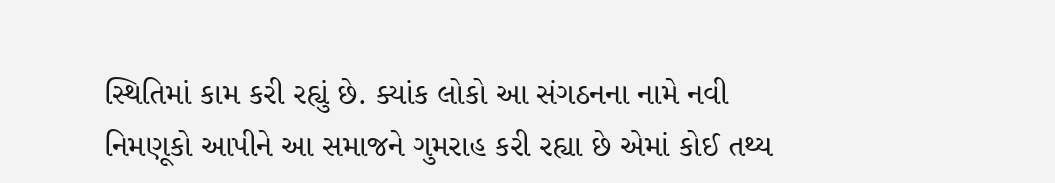સ્થિતિમાં કામ કરી રહ્યું છે. ક્યાંક લોકો આ સંગઠનના નામે નવી નિમણૂકો આપીને આ સમાજને ગુમરાહ કરી રહ્યા છે એમાં કોઈ તથ્ય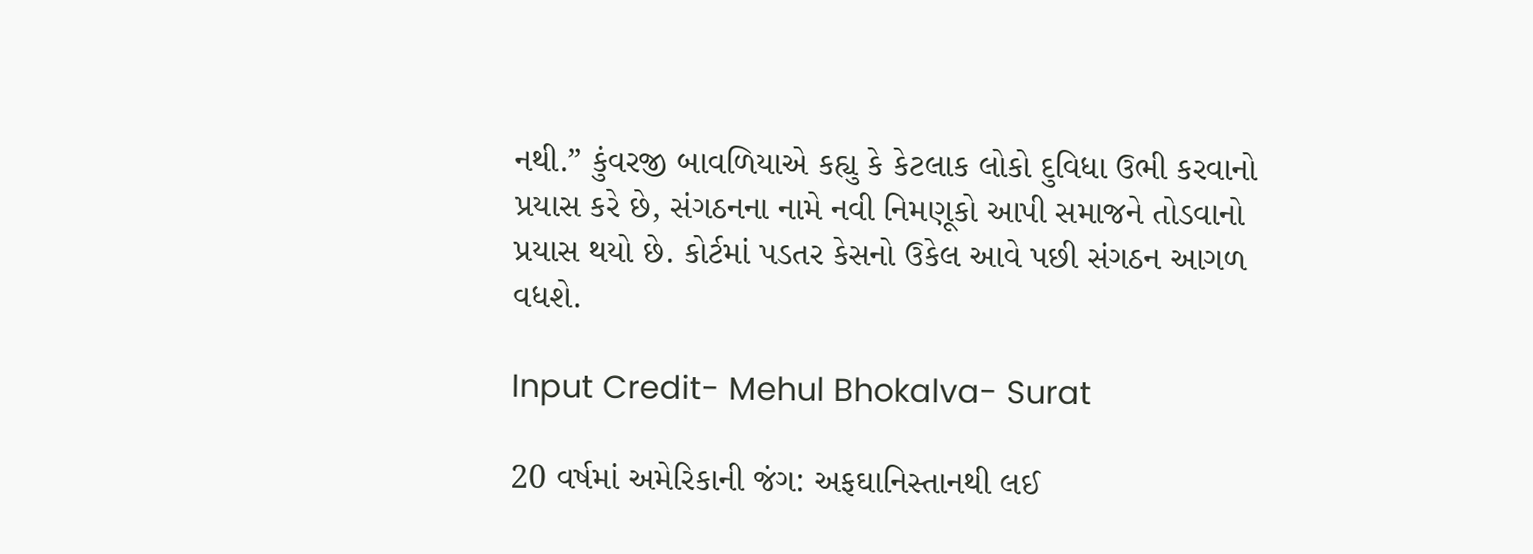નથી.” કુંવરજી બાવળિયાએ કહ્યુ કે કેટલાક લોકો દુવિધા ઉભી કરવાનો પ્રયાસ કરે છે, સંગઠનના નામે નવી નિમણૂકો આપી સમાજને તોડવાનો પ્રયાસ થયો છે. કોર્ટમાં પડતર કેસનો ઉકેલ આવે પછી સંગઠન આગળ વધશે.

Input Credit- Mehul Bhokalva- Surat

20 વર્ષમાં અમેરિકાની જંગ: અફઘાનિસ્તાનથી લઈ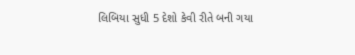લિબિયા સુધી 5 દેશો કેવી રીતે બની ગયા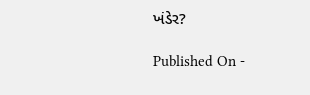ખંડેર?

Published On -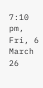7:10 pm, Fri, 6 March 26